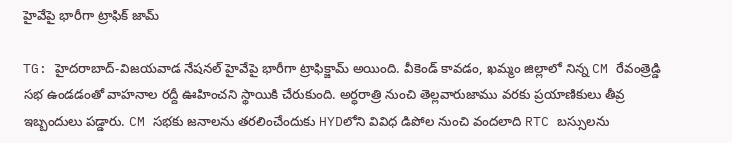హైవేపై భారీగా ట్రాఫిక్ జామ్

TG: హైదరాబాద్-విజయవాడ నేషనల్ హైవేపై భారీగా ట్రాఫిక్జామ్ అయింది. వీకెండ్ కావడం, ఖమ్మం జిల్లాలో నిన్న CM రేవంత్రెడ్డి సభ ఉండడంతో వాహనాల రద్దీ ఊహించని స్థాయికి చేరుకుంది. అర్ధరాత్రి నుంచి తెల్లవారుజాము వరకు ప్రయాణికులు తీవ్ర ఇబ్బందులు పడ్డారు. CM సభకు జనాలను తరలించేందుకు HYDలోని వివిధ డిపోల నుంచి వందలాది RTC బస్సులను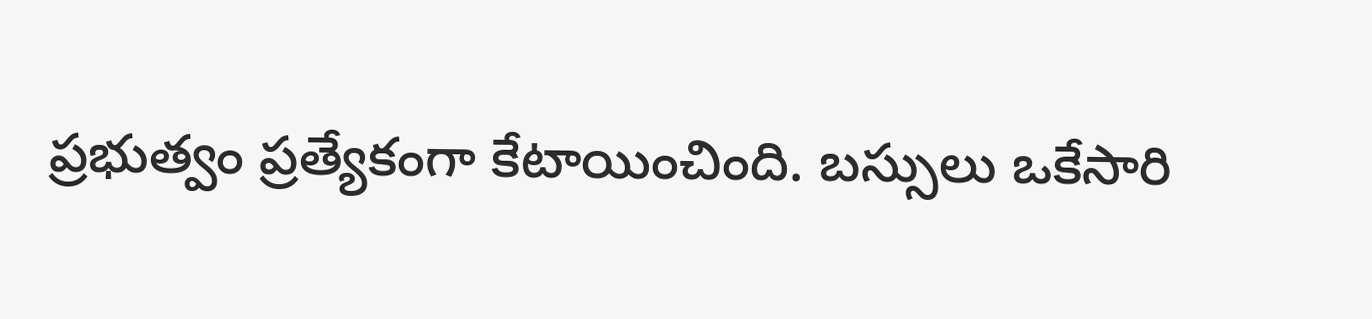ప్రభుత్వం ప్రత్యేకంగా కేటాయించింది. బస్సులు ఒకేసారి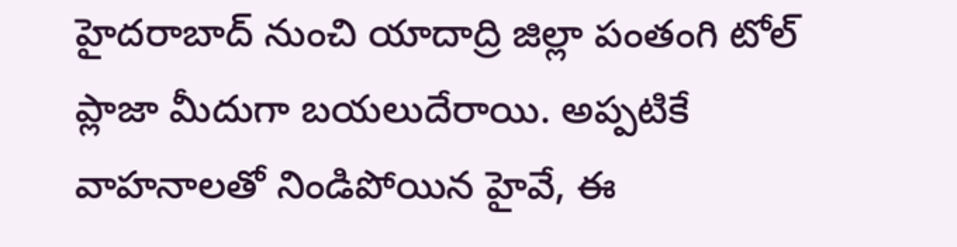హైదరాబాద్ నుంచి యాదాద్రి జిల్లా పంతంగి టోల్ ప్లాజా మీదుగా బయలుదేరాయి. అప్పటికే వాహనాలతో నిండిపోయిన హైవే, ఈ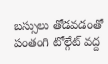బస్సులు తోడవడంతో పంతంగి టోల్గేట్ వద్ద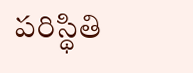పరిస్థితి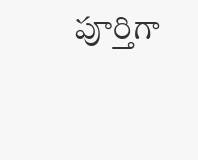పూర్తిగా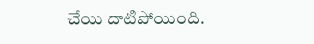చేయి దాటిపోయింది.